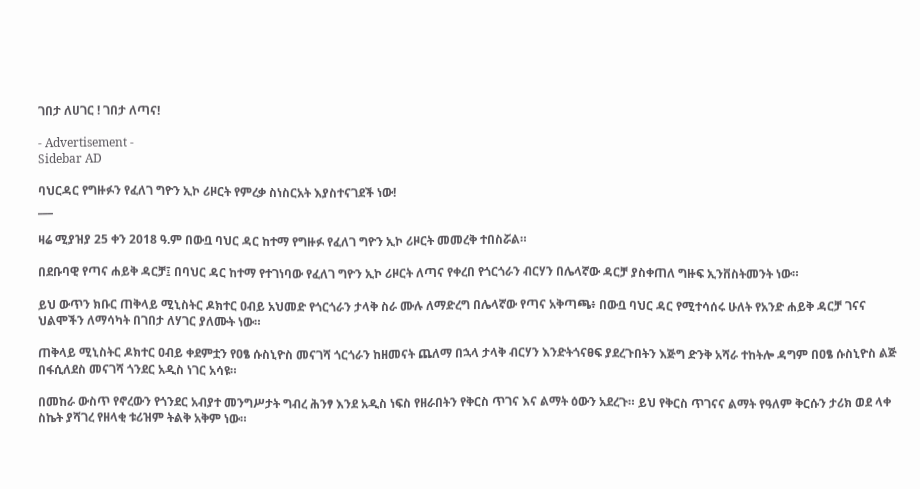ገበታ ለሀገር ! ገበታ ለጣና!

- Advertisement -
Sidebar AD

ባህርዳር የግዙፉን የፈለገ ግዮን ኢኮ ሪዞርት የምረቃ ስነስርአት እያስተናገደች ነው!
___

ዛሬ ሚያዝያ 25 ቀን 2018 ዓ.ም በውቧ ባህር ዳር ከተማ የግዙፉ የፈለገ ግዮን ኢኮ ሪዞርት መመረቅ ተበስሯል።

በደቡባዊ የጣና ሐይቅ ዳርቻ፤ በባህር ዳር ከተማ የተገነባው የፈለገ ግዮን ኢኮ ሪዞርት ለጣና የቀረበ የጎርጎራን ብርሃን በሌላኛው ዳርቻ ያስቀጠለ ግዙፍ ኢንቨስትመንት ነው።

ይህ ውጥን ክቡር ጠቅላይ ሚኒስትር ዶክተር ዐብይ አህመድ የጎርጎራን ታላቅ ስራ ሙሉ ለማድረግ በሌላኛው የጣና አቅጣጫ፥ በውቧ ባህር ዳር የሚተሳሰሩ ሁለት የአንድ ሐይቅ ዳርቻ ገናና ህልሞችን ለማሳካት በገበታ ለሃገር ያለሙት ነው።

ጠቅላይ ሚኒስትር ዶክተር ዐብይ ቀደምቷን የዐፄ ሱስኒዮስ መናገሻ ጎርጎራን ከዘመናት ጨለማ በኋላ ታላቅ ብርሃን እንድትጎናፀፍ ያደረጉበትን እጅግ ድንቅ አሻራ ተከትሎ ዳግም በዐፄ ሱስኒዮስ ልጅ በፋሲለደስ መናገሻ ጎንደር አዲስ ነገር አሳዩ።

በመከራ ውስጥ የኖረውን የጎንደር አብያተ መንግሥታት ግብረ ሕንፃ እንደ አዲስ ነፍስ የዘራበትን የቅርስ ጥገና እና ልማት ዕውን አደረጉ። ይህ የቅርስ ጥገናና ልማት የዓለም ቅርሱን ታሪክ ወደ ላቀ ስኬት ያሻገረ የዘላቂ ቱሪዝም ትልቅ አቅም ነው።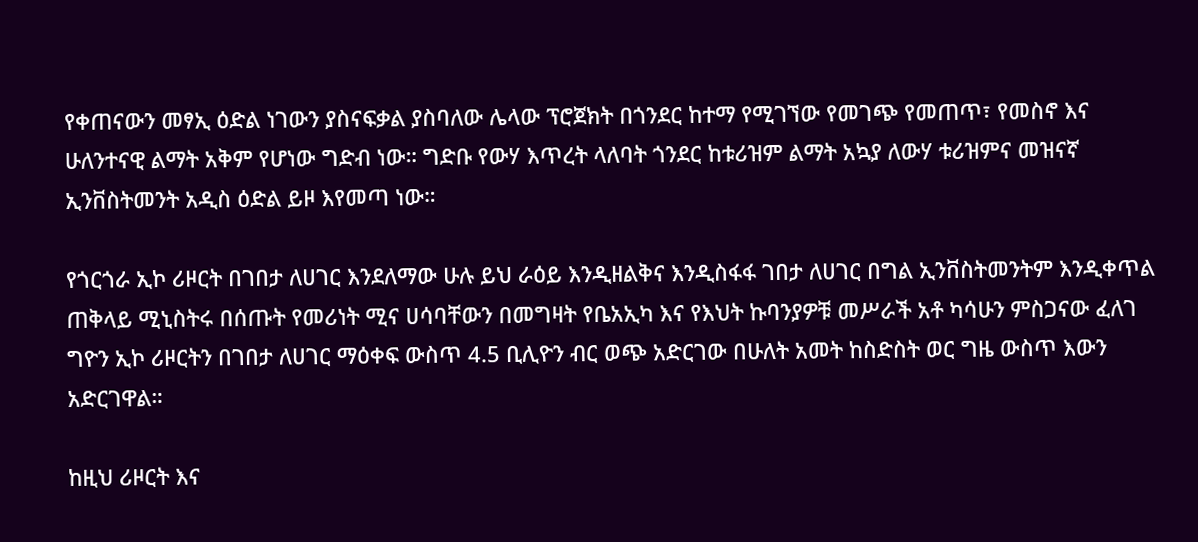የቀጠናውን መፃኢ ዕድል ነገውን ያስናፍቃል ያስባለው ሌላው ፕሮጀክት በጎንደር ከተማ የሚገኘው የመገጭ የመጠጥ፣ የመስኖ እና ሁለንተናዊ ልማት አቅም የሆነው ግድብ ነው። ግድቡ የውሃ እጥረት ላለባት ጎንደር ከቱሪዝም ልማት አኳያ ለውሃ ቱሪዝምና መዝናኛ ኢንቨስትመንት አዲስ ዕድል ይዞ እየመጣ ነው።

የጎርጎራ ኢኮ ሪዞርት በገበታ ለሀገር እንደለማው ሁሉ ይህ ራዕይ እንዲዘልቅና እንዲስፋፋ ገበታ ለሀገር በግል ኢንቨስትመንትም እንዲቀጥል ጠቅላይ ሚኒስትሩ በሰጡት የመሪነት ሚና ሀሳባቸውን በመግዛት የቤአኢካ እና የእህት ኩባንያዎቹ መሥራች አቶ ካሳሁን ምስጋናው ፈለገ ግዮን ኢኮ ሪዞርትን በገበታ ለሀገር ማዕቀፍ ውስጥ 4.5 ቢሊዮን ብር ወጭ አድርገው በሁለት አመት ከስድስት ወር ግዜ ውስጥ እውን አድርገዋል።

ከዚህ ሪዞርት እና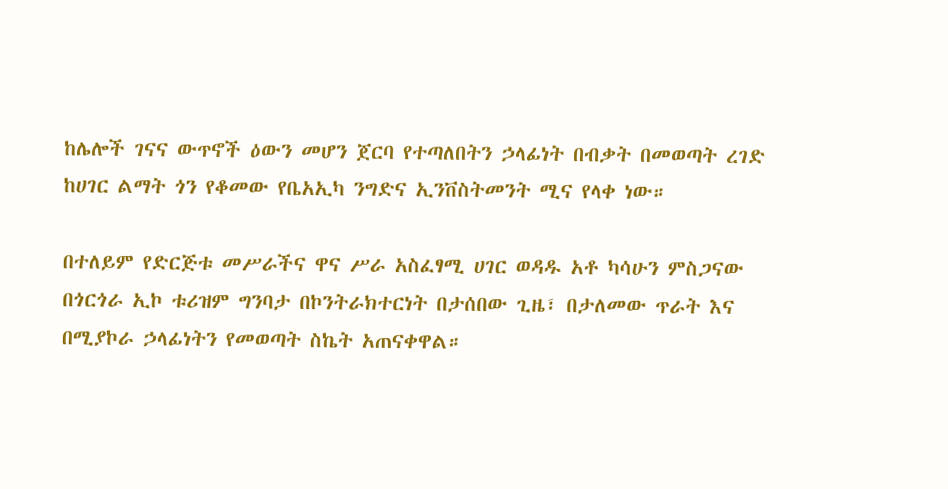ከሌሎች ገናና ውጥኖች ዕውን መሆን ጀርባ የተጣለበትን ኃላፊነት በብቃት በመወጣት ረገድ ከሀገር ልማት ጎን የቆመው የቤአኢካ ንግድና ኢንቨስትመንት ሚና የላቀ ነው።

በተለይም የድርጅቱ መሥራችና ዋና ሥራ አስፈፃሚ ሀገር ወዳዱ አቶ ካሳሁን ምስጋናው በጎርጎራ ኢኮ ቱሪዝም ግንባታ በኮንትራክተርነት በታሰበው ጊዜ፣ በታለመው ጥራት እና በሚያኮራ ኃላፊነትን የመወጣት ስኬት አጠናቀዋል።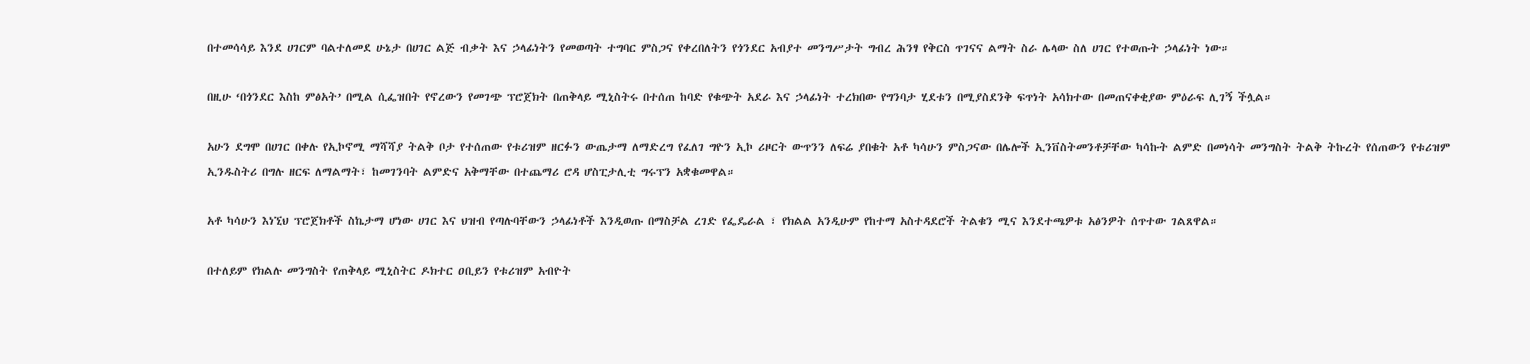በተመሳሳይ እንደ ሀገርም ባልተለመደ ሁኔታ በሀገር ልጅ ብቃት እና ኃላፊነትን የመወጣት ተግባር ምስጋና የቀረበለትን የጎንደር አብያተ መንግሥታት ግብረ ሕንፃ የቅርስ ጥገናና ልማት ስራ ሌላው ስለ ሀገር የተወጡት ኃላፊነት ነው።

በዚሁ ‘በጎንደር እስከ ምፅአት’ በሚል ሲፌዝበት የኖረውን የመገጭ ፕሮጀክት በጠቅላይ ሚኒስትሩ በተሰጠ ከባድ የቁጭት አደራ እና ኃላፊነት ተረክበው የግንባታ ሂደቱን በሚያስደንቅ ፍጥነት አሳክተው በመጠናቀቂያው ምዕራፍ ሊገኝ ችሏል።

አሁን ደግሞ በሀገር በቀሉ የኢኮኖሚ ማሻሻያ ትልቅ ቦታ የተሰጠው የቱሪዝም ዘርፉን ውጤታማ ለማድረግ የፈለገ ግዮን ኢኮ ሪዞርት ውጥንን ለፍሬ ያበቁት አቶ ካሳሁን ምስጋናው በሌሎች ኢንቨስትመንቶቻቸው ካሳኩት ልምድ በመነሳት መንግስት ትልቅ ትኩረት የሰጠውን የቱሪዝም ኢንዱስትሪ በግሉ ዘርፍ ለማልማት፣ ከመገንባት ልምድና አቅማቸው በተጨማሪ ሮዳ ሆስፒታሊቲ ግሩፕን አቋቁመዋል።

አቶ ካሳሁን እነኚህ ፕሮጀክቶች ስኬታማ ሆነው ሀገር እና ህዝብ የጣሉባቸውን ኃላፊነቶች እንዲወጡ በማስቻል ረገድ የፌዴራል ፣ የክልል አንዲሁም የከተማ አስተዳደሮች ትልቁን ሚና እንደተጫዎቱ አፅንዎት ሰጥተው ገልጸዋል።

በተለይም የክልሉ መንግስት የጠቅላይ ሚኒስትር ዶክተር ዐቢይን የቱሪዝም አብዮት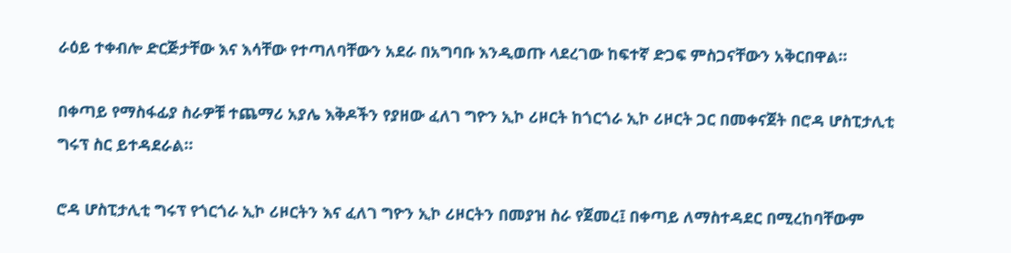ራዕይ ተቀብሎ ድርጅታቸው እና እሳቸው የተጣለባቸውን አደራ በአግባቡ እንዲወጡ ላደረገው ከፍተኛ ድጋፍ ምስጋናቸውን አቅርበዋል።

በቀጣይ የማስፋፊያ ስራዎቹ ተጨማሪ አያሌ እቅዶችን የያዘው ፈለገ ግዮን ኢኮ ሪዞርት ከጎርጎራ ኢኮ ሪዞርት ጋር በመቀናጀት በሮዳ ሆስፒታሊቲ ግሩፕ ስር ይተዳደራል።

ሮዳ ሆስፒታሊቲ ግሩፕ የጎርጎራ ኢኮ ሪዞርትን እና ፈለገ ግዮን ኢኮ ሪዞርትን በመያዝ ስራ የጀመረ፤ በቀጣይ ለማስተዳደር በሚረከባቸውም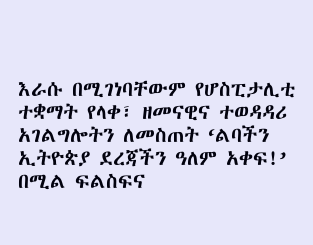እራሱ በሚገነባቸውም የሆስፒታሊቲ ተቋማት የላቀ፣ ዘመናዊና ተወዳዳሪ አገልግሎትን ለመስጠት ‘ልባችን ኢትዮጵያ ደረጃችን ዓለም አቀፍ!’ በሚል ፍልስፍና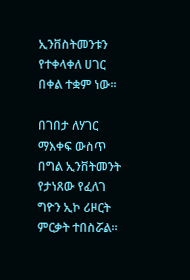ኢንቨስትመንቱን የተቀላቀለ ሀገር በቀል ተቋም ነው።

በገበታ ለሃገር ማእቀፍ ውስጥ በግል ኢንቨትመንት የታነጸው የፈለገ ግዮን ኢኮ ሪዞርት ምርቃት ተበስሯል።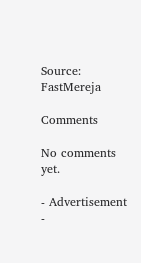Source: FastMereja

Comments

No comments yet.

- Advertisement -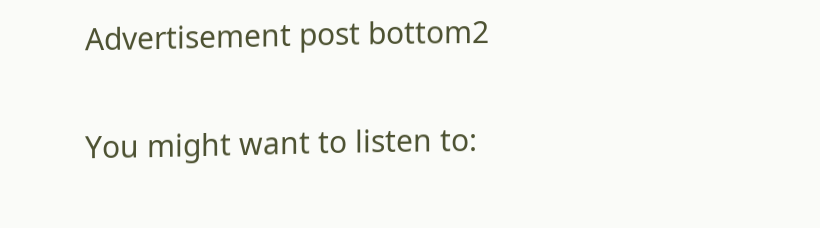Advertisement post bottom2

You might want to listen to: